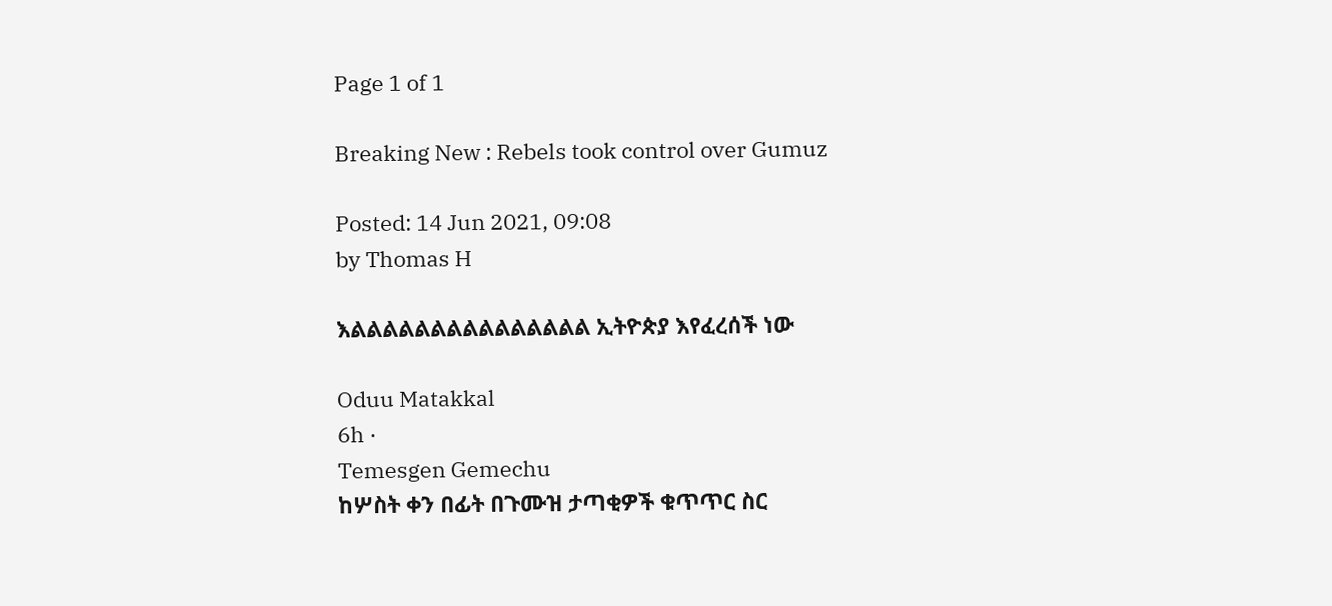Page 1 of 1

Breaking New : Rebels took control over Gumuz

Posted: 14 Jun 2021, 09:08
by Thomas H

እልልልልልልልልልልልልልልል ኢትዮጵያ እየፈረሰች ነው

Oduu Matakkal
6h ·
Temesgen Gemechu
ከሦስት ቀን በፊት በጉሙዝ ታጣቂዎች ቁጥጥር ስር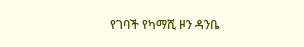የገባች የካማሺ ዞን ዳንቤ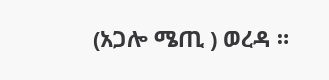(አጋሎ ሜጢ ) ወረዳ ።